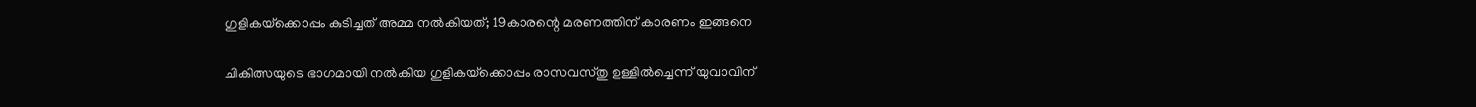ഗുളികയ്‌ക്കൊപ്പം കുടിച്ചത് അമ്മ നല്‍കിയത്; 19കാരന്റെ മരണത്തിന് കാരണം ഇങ്ങനെ

ചികിത്സയുടെ ഭാഗമായി നല്‍കിയ ഗുളികയ്‌ക്കൊപ്പം രാസവസ്തു ഉള്ളില്‍ച്ചെന്ന് യുവാവിന്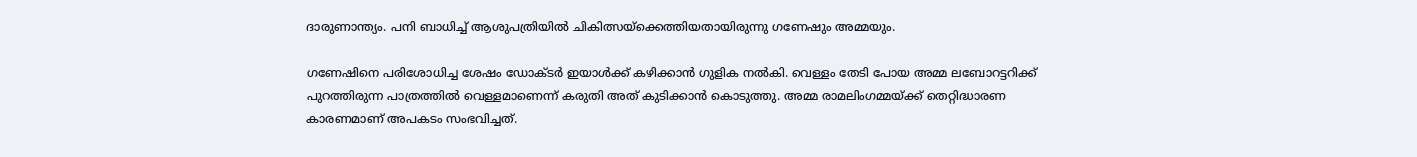ദാരുണാന്ത്യം. പനി ബാധിച്ച്‌ ആശുപത്രിയില്‍ ചികിത്സയ്‌ക്കെത്തിയതായിരുന്നു ഗണേഷും അമ്മയും.

ഗണേഷിനെ പരിശോധിച്ച ശേഷം ഡോക്ടര്‍ ഇയാള്‍ക്ക് കഴിക്കാന്‍ ഗുളിക നല്‍കി. വെള്ളം തേടി പോയ അമ്മ ലബോറട്ടറിക്ക് പുറത്തിരുന്ന പാത്രത്തില്‍ വെള്ളമാണെന്ന് കരുതി അത് കുടിക്കാന്‍ കൊടുത്തു. അമ്മ രാമലിംഗമ്മയ്ക്ക് തെറ്റിദ്ധാരണ കാരണമാണ് അപകടം സംഭവിച്ചത്.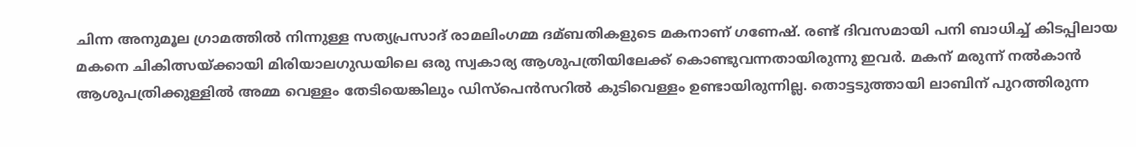ചിന്ന അനുമൂല ഗ്രാമത്തില്‍ നിന്നുള്ള സത്യപ്രസാദ് രാമലിംഗമ്മ ദമ്ബതികളുടെ മകനാണ് ഗണേഷ്. രണ്ട് ദിവസമായി പനി ബാധിച്ച്‌ കിടപ്പിലായ മകനെ ചികിത്സയ്ക്കായി മിരിയാലഗുഡയിലെ ഒരു സ്വകാര്യ ആശുപത്രിയിലേക്ക് കൊണ്ടുവന്നതായിരുന്നു ഇവര്‍. മകന് മരുന്ന് നല്‍കാന്‍ ആശുപത്രിക്കുള്ളില്‍ അമ്മ വെള്ളം തേടിയെങ്കിലും ഡിസ്‌പെന്‍സറില്‍ കുടിവെള്ളം ഉണ്ടായിരുന്നില്ല. തൊട്ടടുത്തായി ലാബിന് പുറത്തിരുന്ന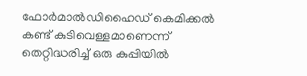ഫോര്‍മാല്‍ഡിഹൈഡ് കെമിക്കല്‍ കണ്ട് കുടിവെള്ളമാണെന്ന് തെറ്റിദ്ധരിച്ച്‌ ഒരു കുപ്പിയില്‍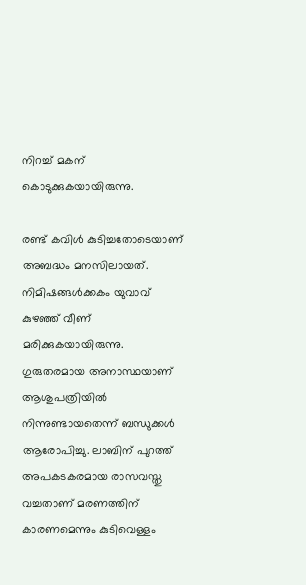നിറച്ച്‌ മകന് കൊടുക്കുകയായിരുന്നു.

രണ്ട് കവിള്‍ കുടിച്ചതോടെയാണ് അബദ്ധം മനസിലായത്. നിമിഷങ്ങള്‍ക്കകം യുവാവ് കുഴഞ്ഞ് വീണ് മരിക്കുകയായിരുന്നു. ഗുരുതരമായ അനാസ്ഥയാണ് ആശുപത്രിയില്‍ നിന്നുണ്ടായതെന്ന് ബന്ധുക്കള്‍ ആരോപിച്ചു. ലാബിന് പുറത്ത് അപകടകരമായ രാസവസ്തു വച്ചതാണ് മരണത്തിന് കാരണമെന്നും കുടിവെള്ളം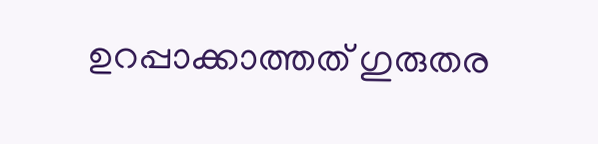ഉറപ്പാക്കാത്തത് ഗുരുതര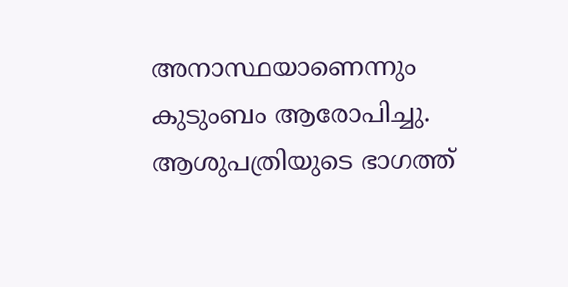അനാസ്ഥയാണെന്നും കുടുംബം ആരോപിച്ചു. ആശുപത്രിയുടെ ഭാഗത്ത്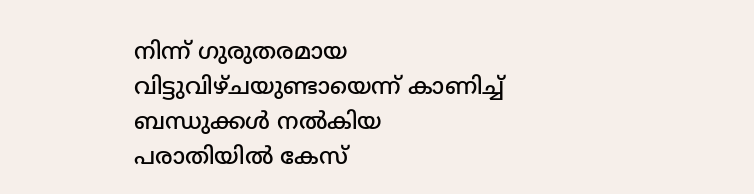നിന്ന് ഗുരുതരമായ വിട്ടുവിഴ്ചയുണ്ടായെന്ന് കാണിച്ച്‌ ബന്ധുക്കള്‍ നല്‍കിയ പരാതിയില്‍ കേസ്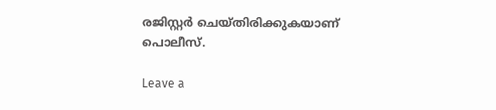രജിസ്റ്റര്‍ ചെയ്തിരിക്കുകയാണ് പൊലീസ്.

Leave a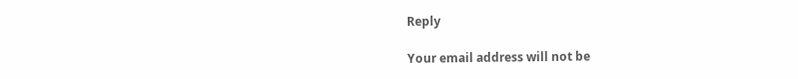Reply

Your email address will not be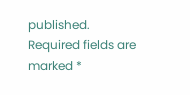published. Required fields are marked *